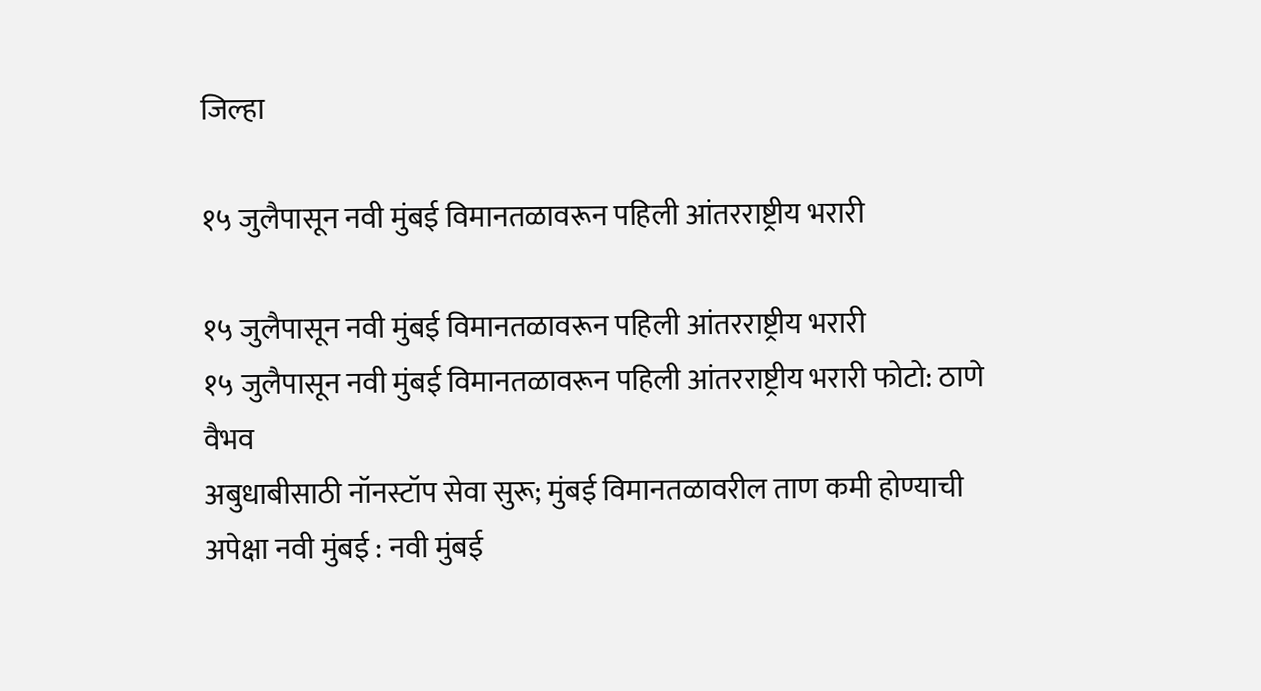जिल्हा

१५ जुलैपासून नवी मुंबई विमानतळावरून पहिली आंतरराष्ट्रीय भरारी

१५ जुलैपासून नवी मुंबई विमानतळावरून पहिली आंतरराष्ट्रीय भरारी
१५ जुलैपासून नवी मुंबई विमानतळावरून पहिली आंतरराष्ट्रीय भरारी फोटो: ठाणे वैभव
अबुधाबीसाठी नॉनस्टॉप सेवा सुरू; मुंबई विमानतळावरील ताण कमी होण्याची अपेक्षा नवी मुंबई : नवी मुंबई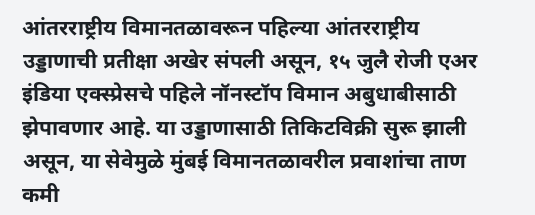आंतरराष्ट्रीय विमानतळावरून पहिल्या आंतरराष्ट्रीय उड्डाणाची प्रतीक्षा अखेर संपली असून, १५ जुलै रोजी एअर इंडिया एक्स्प्रेसचे पहिले नॉनस्टॉप विमान अबुधाबीसाठी झेपावणार आहे. या उड्डाणासाठी तिकिटविक्री सुरू झाली असून, या सेवेमुळे मुंबई विमानतळावरील प्रवाशांचा ताण कमी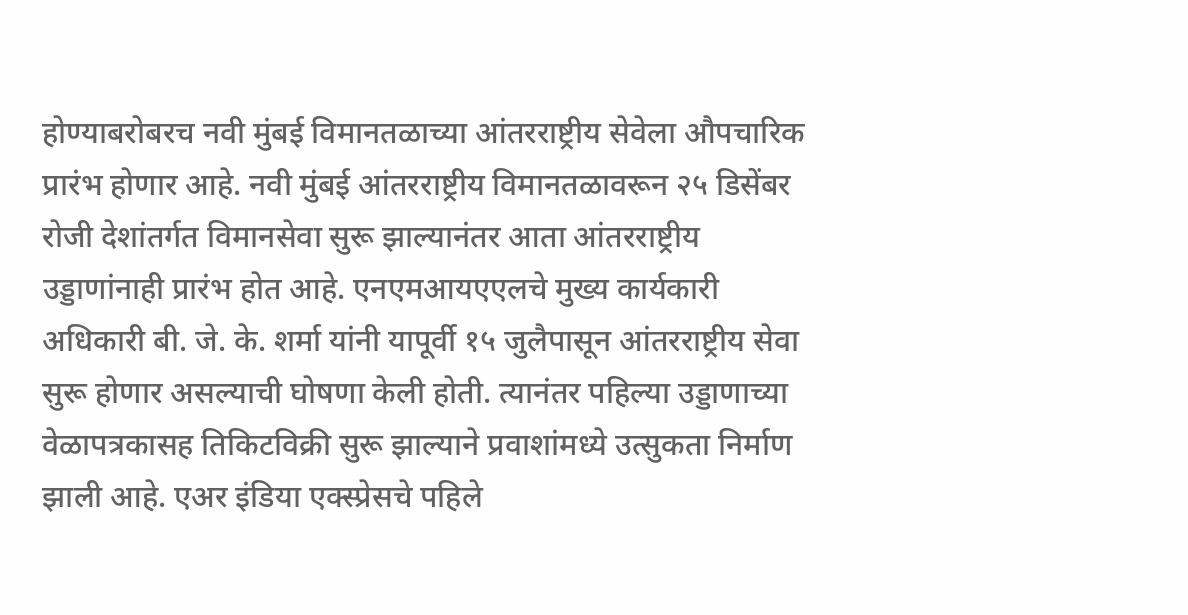होण्याबरोबरच नवी मुंबई विमानतळाच्या आंतरराष्ट्रीय सेवेला औपचारिक प्रारंभ होणार आहे. नवी मुंबई आंतरराष्ट्रीय विमानतळावरून २५ डिसेंबर रोजी देशांतर्गत विमानसेवा सुरू झाल्यानंतर आता आंतरराष्ट्रीय उड्डाणांनाही प्रारंभ होत आहे. एनएमआयएएलचे मुख्य कार्यकारी अधिकारी बी. जे. के. शर्मा यांनी यापूर्वी १५ जुलैपासून आंतरराष्ट्रीय सेवा सुरू होणार असल्याची घोषणा केली होती. त्यानंतर पहिल्या उड्डाणाच्या वेळापत्रकासह तिकिटविक्री सुरू झाल्याने प्रवाशांमध्ये उत्सुकता निर्माण झाली आहे. एअर इंडिया एक्स्प्रेसचे पहिले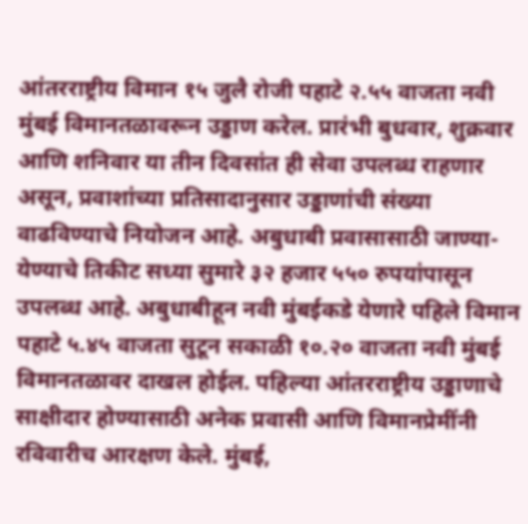आंतरराष्ट्रीय विमान १५ जुलै रोजी पहाटे २.५५ वाजता नवी मुंबई विमानतळावरून उड्डाण करेल. प्रारंभी बुधवार, शुक्रवार आणि शनिवार या तीन दिवसांत ही सेवा उपलब्ध राहणार असून, प्रवाशांच्या प्रतिसादानुसार उड्डाणांची संख्या वाढविण्याचे नियोजन आहे. अबुधाबी प्रवासासाठी जाण्या-येण्याचे तिकीट सध्या सुमारे ३२ हजार ५५० रुपयांपासून उपलब्ध आहे. अबुधाबीहून नवी मुंबईकडे येणारे पहिले विमान पहाटे ५.४५ वाजता सुटून सकाळी १०.२० वाजता नवी मुंबई विमानतळावर दाखल होईल. पहिल्या आंतरराष्ट्रीय उड्डाणाचे साक्षीदार होण्यासाठी अनेक प्रवासी आणि विमानप्रेमींनी रविवारीच आरक्षण केले. मुंबई,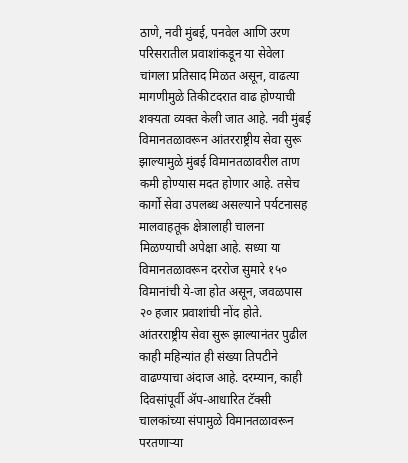ठाणे, नवी मुंबई, पनवेल आणि उरण परिसरातील प्रवाशांकडून या सेवेला चांगला प्रतिसाद मिळत असून, वाढत्या मागणीमुळे तिकीटदरात वाढ होण्याची शक्यता व्यक्त केली जात आहे. नवी मुंबई विमानतळावरून आंतरराष्ट्रीय सेवा सुरू झाल्यामुळे मुंबई विमानतळावरील ताण कमी होण्यास मदत होणार आहे. तसेच कार्गो सेवा उपलब्ध असल्याने पर्यटनासह मालवाहतूक क्षेत्रालाही चालना मिळण्याची अपेक्षा आहे. सध्या या विमानतळावरून दररोज सुमारे १५० विमानांची ये-जा होत असून, जवळपास २० हजार प्रवाशांची नोंद होते. आंतरराष्ट्रीय सेवा सुरू झाल्यानंतर पुढील काही महिन्यांत ही संख्या तिपटीने वाढण्याचा अंदाज आहे. दरम्यान, काही दिवसांपूर्वी ॲप-आधारित टॅक्सी चालकांच्या संपामुळे विमानतळावरून परतणाऱ्या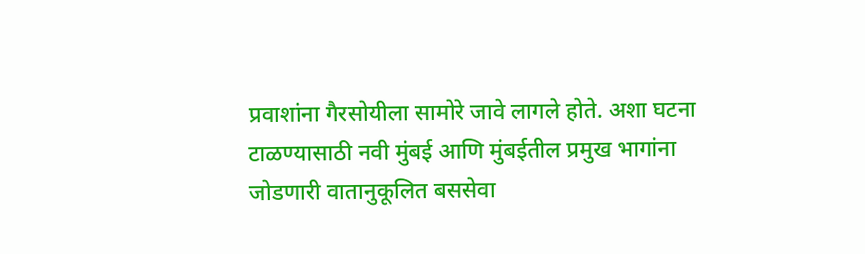प्रवाशांना गैरसोयीला सामोरे जावे लागले होते. अशा घटना टाळण्यासाठी नवी मुंबई आणि मुंबईतील प्रमुख भागांना जोडणारी वातानुकूलित बससेवा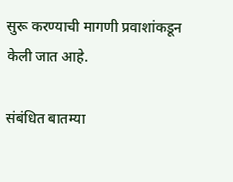सुरू करण्याची मागणी प्रवाशांकडून केली जात आहे.

संबंधित बातम्या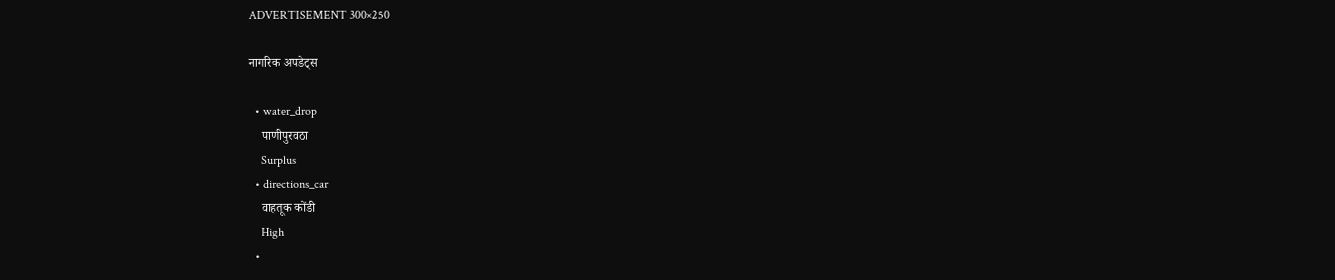ADVERTISEMENT 300×250

नागरिक अपडेट्स

  • water_drop
    पाणीपुरवठा
    Surplus
  • directions_car
    वाहतूक कोंडी
    High
  •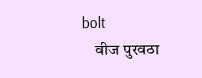bolt
    वीज पुरवठा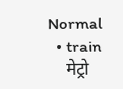Normal
  • train
    मेट्रो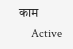काम
    Active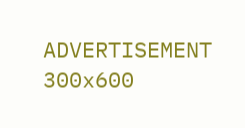ADVERTISEMENT 300x600